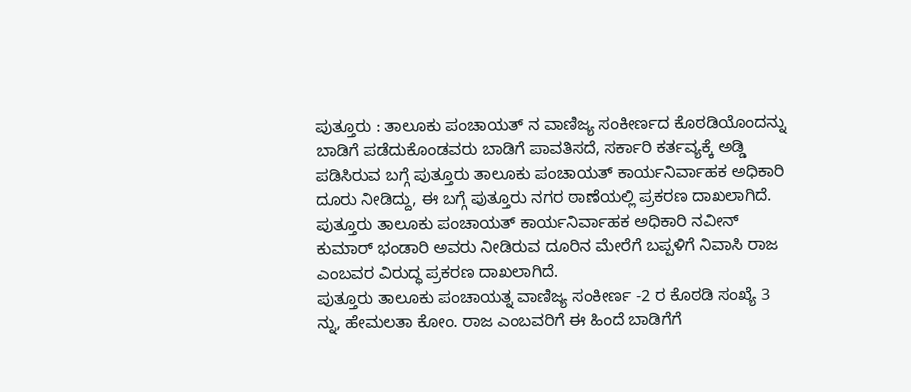ಪುತ್ತೂರು : ತಾಲೂಕು ಪಂಚಾಯತ್ ನ ವಾಣಿಜ್ಯ ಸಂಕೀರ್ಣದ ಕೊಠಡಿಯೊಂದನ್ನು ಬಾಡಿಗೆ ಪಡೆದುಕೊಂಡವರು ಬಾಡಿಗೆ ಪಾವತಿಸದೆ, ಸರ್ಕಾರಿ ಕರ್ತವ್ಯಕ್ಕೆ ಅಡ್ಡಿ ಪಡಿಸಿರುವ ಬಗ್ಗೆ ಪುತ್ತೂರು ತಾಲೂಕು ಪಂಚಾಯತ್ ಕಾರ್ಯನಿರ್ವಾಹಕ ಅಧಿಕಾರಿ ದೂರು ನೀಡಿದ್ದು, ಈ ಬಗ್ಗೆ ಪುತ್ತೂರು ನಗರ ಠಾಣೆಯಲ್ಲಿ ಪ್ರಕರಣ ದಾಖಲಾಗಿದೆ.
ಪುತ್ತೂರು ತಾಲೂಕು ಪಂಚಾಯತ್ ಕಾರ್ಯನಿರ್ವಾಹಕ ಅಧಿಕಾರಿ ನವೀನ್ ಕುಮಾರ್ ಭಂಡಾರಿ ಅವರು ನೀಡಿರುವ ದೂರಿನ ಮೇರೆಗೆ ಬಪ್ಪಳಿಗೆ ನಿವಾಸಿ ರಾಜ ಎಂಬವರ ವಿರುದ್ಧ ಪ್ರಕರಣ ದಾಖಲಾಗಿದೆ.
ಪುತ್ತೂರು ತಾಲೂಕು ಪಂಚಾಯತ್ನ ವಾಣಿಜ್ಯ ಸಂಕೀರ್ಣ -2 ರ ಕೊಠಡಿ ಸಂಖ್ಯೆ 3 ನ್ನು, ಹೇಮಲತಾ ಕೋಂ. ರಾಜ ಎಂಬವರಿಗೆ ಈ ಹಿಂದೆ ಬಾಡಿಗೆಗೆ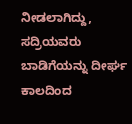ನೀಡಲಾಗಿದ್ದು, ಸದ್ರಿಯವರು ಬಾಡಿಗೆಯನ್ನು ದೀರ್ಘ ಕಾಲದಿಂದ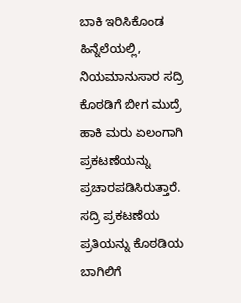ಬಾಕಿ ಇರಿಸಿಕೊಂಡ ಹಿನ್ನೆಲೆಯಲ್ಲಿ, ನಿಯಮಾನುಸಾರ ಸದ್ರಿ ಕೊಠಡಿಗೆ ಬೀಗ ಮುದ್ರೆ ಹಾಕಿ ಮರು ಏಲಂಗಾಗಿ ಪ್ರಕಟಣೆಯನ್ನು ಪ್ರಚಾರಪಡಿಸಿರುತ್ತಾರೆ.
ಸದ್ರಿ ಪ್ರಕಟಣೆಯ ಪ್ರತಿಯನ್ನು ಕೊಠಡಿಯ ಬಾಗಿಲಿಗೆ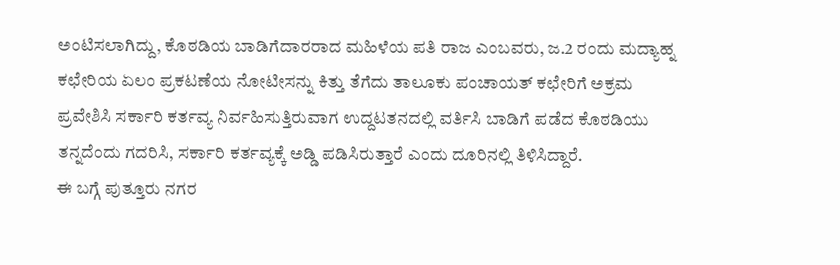ಅಂಟಿಸಲಾಗಿದ್ದು, ಕೊಠಡಿಯ ಬಾಡಿಗೆದಾರರಾದ ಮಹಿಳೆಯ ಪತಿ ರಾಜ ಎಂಬವರು, ಜ.2 ರಂದು ಮದ್ಯಾಹ್ನ ಕಛೇರಿಯ ಏಲಂ ಪ್ರಕಟಣೆಯ ನೋಟೀಸನ್ನು ಕಿತ್ತು ತೆಗೆದು ತಾಲೂಕು ಪಂಚಾಯತ್ ಕಛೇರಿಗೆ ಅಕ್ರಮ ಪ್ರವೇಶಿಸಿ ಸರ್ಕಾರಿ ಕರ್ತವ್ಯ ನಿರ್ವಹಿಸುತ್ತಿರುವಾಗ ಉದ್ದಟತನದಲ್ಲಿ ವರ್ತಿಸಿ ಬಾಡಿಗೆ ಪಡೆದ ಕೊಠಡಿಯು ತನ್ನದೆಂದು ಗದರಿಸಿ, ಸರ್ಕಾರಿ ಕರ್ತವ್ಯಕ್ಕೆ ಅಡ್ಡಿ ಪಡಿಸಿರುತ್ತಾರೆ ಎಂದು ದೂರಿನಲ್ಲಿ ತಿಳಿಸಿದ್ದಾರೆ.
ಈ ಬಗ್ಗೆ ಪುತ್ತೂರು ನಗರ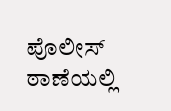ಪೊಲೀಸ್ ಠಾಣೆಯಲ್ಲಿ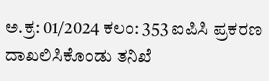ಅ.ಕ್ರ: 01/2024 ಕಲಂ: 353 ಐಪಿಸಿ ಪ್ರಕರಣ ದಾಖಲಿಸಿಕೊಂಡು ತನಿಖೆ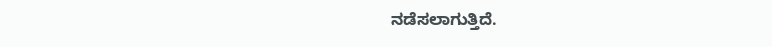ನಡೆಸಲಾಗುತ್ತಿದೆ.